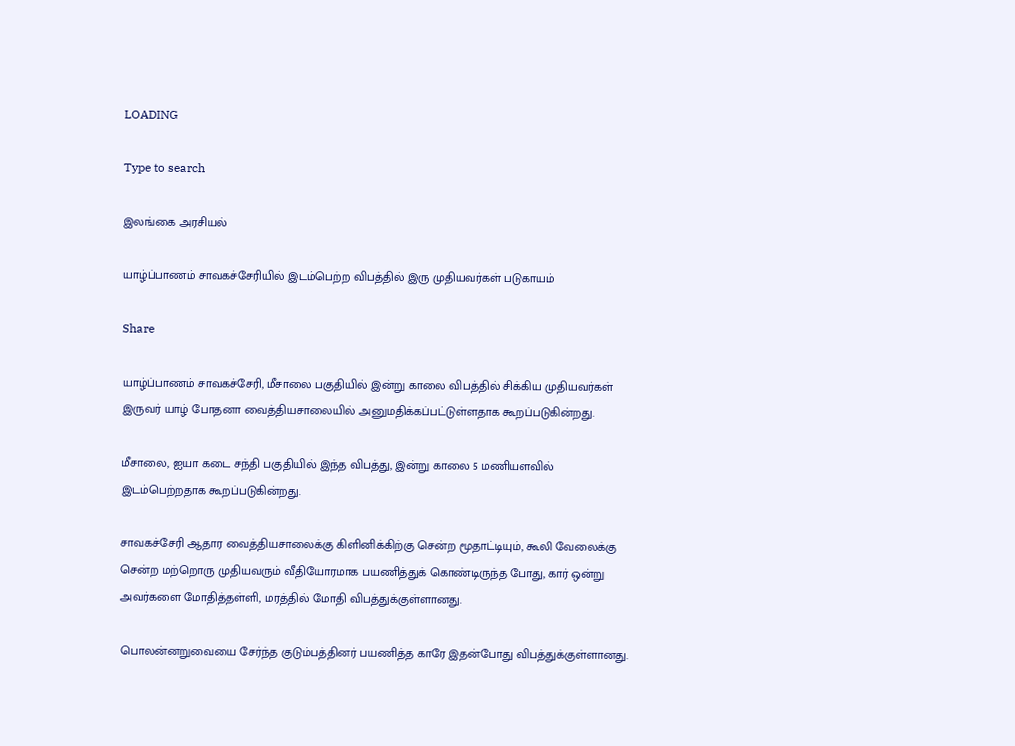LOADING

Type to search

இலங்கை அரசியல்

யாழ்ப்பாணம் சாவகச்சேரியில் இடம்பெற்ற விபத்தில் இரு முதியவர்கள் படுகாயம்

Share

யாழ்ப்பாணம் சாவகச்சேரி, மீசாலை பகுதியில் இன்று காலை விபத்தில் சிக்கிய முதியவர்கள் இருவர் யாழ் போதனா வைத்தியசாலையில் அனுமதிக்கப்பட்டுள்ளதாக கூறப்படுகின்றது.

மீசாலை, ஐயா கடை சந்தி பகுதியில் இந்த விபத்து, இன்று காலை 5 மணியளவில் இடம்பெற்றதாக கூறப்படுகின்றது.

சாவகச்சேரி ஆதார வைத்தியசாலைக்கு கிளினிக்கிற்கு சென்ற மூதாட்டியும், கூலி வேலைக்கு சென்ற மற்றொரு முதியவரும் வீதியோரமாக பயணித்துக் கொண்டிருந்த போது, கார் ஒன்று அவர்களை மோதித்தள்ளி, மரத்தில் மோதி விபத்துக்குள்ளானது.

பொலன்னறுவையை சேர்ந்த குடும்பத்தினர் பயணித்த காரே இதன்போது விபத்துக்குள்ளானது.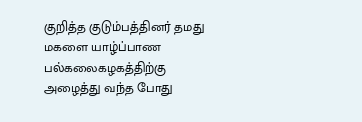குறித்த குடும்பத்தினர் தமது மகளை யாழ்ப்பாண பல்கலைகழகத்திற்கு அழைத்து வந்த போது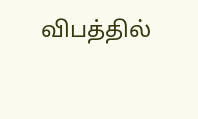விபத்தில்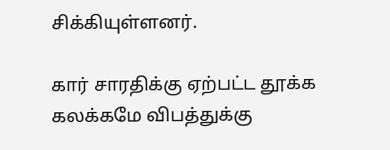சிக்கியுள்ளனர்.

கார் சாரதிக்கு ஏற்பட்ட தூக்க கலக்கமே விபத்துக்கு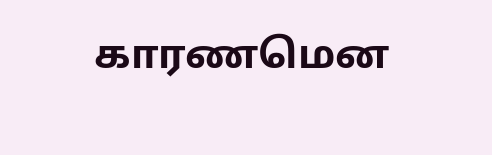காரணமென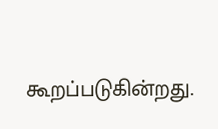கூறப்படுகின்றது.